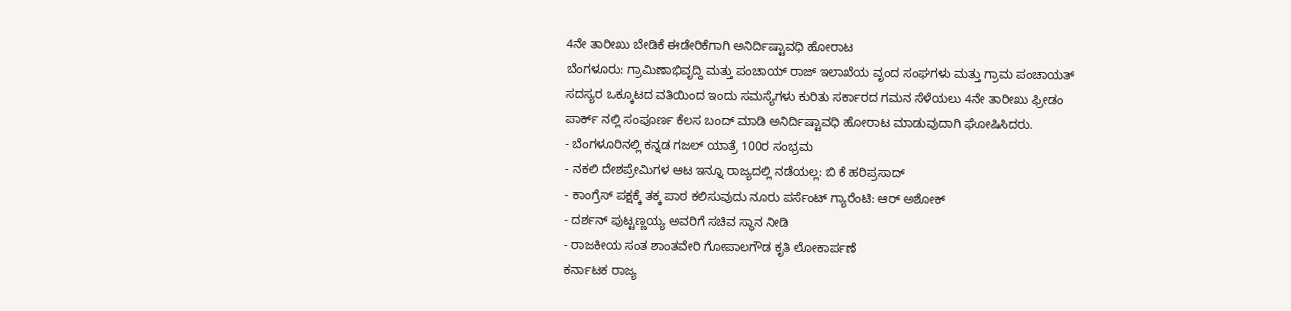4ನೇ ತಾರೀಖು ಬೇಡಿಕೆ ಈಡೇರಿಕೆಗಾಗಿ ಅನಿರ್ದಿಷ್ಟಾವಧಿ ಹೋರಾಟ
ಬೆಂಗಳೂರು: ಗ್ರಾಮಿಣಾಭಿವೃದ್ದಿ ಮತ್ತು ಪಂಚಾಯ್ ರಾಜ್ ಇಲಾಖೆಯ ವೃಂದ ಸಂಘಗಳು ಮತ್ತು ಗ್ರಾಮ ಪಂಚಾಯತ್ ಸದಸ್ಯರ ಒಕ್ಕೂಟದ ವತಿಯಿಂದ ಇಂದು ಸಮಸ್ಯೆಗಳು ಕುರಿತು ಸರ್ಕಾರದ ಗಮನ ಸೆಳೆಯಲು 4ನೇ ತಾರೀಖು ಫ್ರೀಡಂ ಪಾರ್ಕ್ ನಲ್ಲಿ ಸಂಪೂರ್ಣ ಕೆಲಸ ಬಂದ್ ಮಾಡಿ ಅನಿರ್ದಿಷ್ಟಾವಧಿ ಹೋರಾಟ ಮಾಡುವುದಾಗಿ ಘೋಷಿಸಿದರು.
- ಬೆಂಗಳೂರಿನಲ್ಲಿ ಕನ್ನಡ ಗಜಲ್ ಯಾತ್ರೆ 100ರ ಸಂಭ್ರಮ
- ನಕಲಿ ದೇಶಪ್ರೇಮಿಗಳ ಆಟ ಇನ್ನೂ ರಾಜ್ಯದಲ್ಲಿ ನಡೆಯಲ್ಲ: ಬಿ ಕೆ ಹರಿಪ್ರಸಾದ್
- ಕಾಂಗ್ರೆಸ್ ಪಕ್ಷಕ್ಕೆ ತಕ್ಕ ಪಾಠ ಕಲಿಸುವುದು ನೂರು ಪರ್ಸೆಂಟ್ ಗ್ಯಾರೆಂಟಿ: ಆರ್ ಅಶೋಕ್
- ದರ್ಶನ್ ಪುಟ್ಟಣ್ಣಯ್ಯ ಅವರಿಗೆ ಸಚಿವ ಸ್ಥಾನ ನೀಡಿ
- ರಾಜಕೀಯ ಸಂತ ಶಾಂತವೇರಿ ಗೋಪಾಲಗೌಡ ಕೃತಿ ಲೋಕಾರ್ಪಣೆ
ಕರ್ನಾಟಕ ರಾಜ್ಯ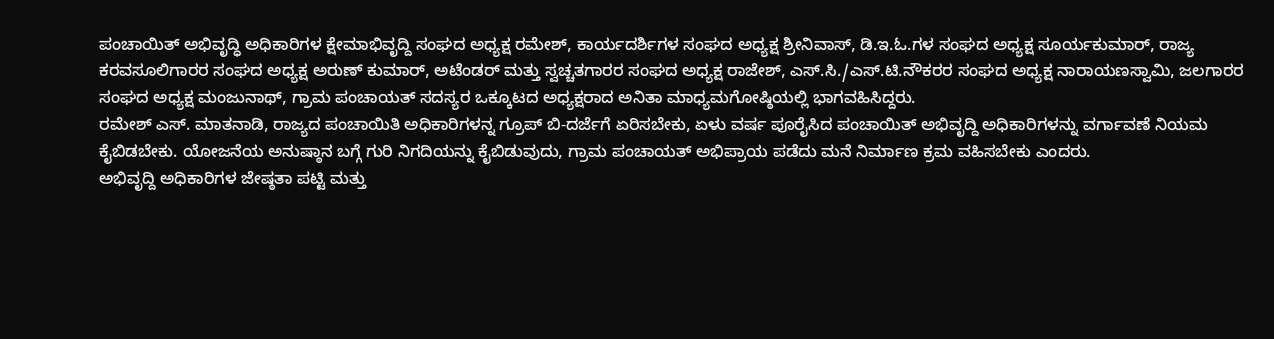ಪಂಚಾಯಿತ್ ಅಭಿವೃದ್ಧಿ ಅಧಿಕಾರಿಗಳ ಕ್ಷೇಮಾಭಿವೃದ್ದಿ ಸಂಘದ ಅಧ್ಯಕ್ಷ ರಮೇಶ್, ಕಾರ್ಯದರ್ಶಿಗಳ ಸಂಘದ ಅಧ್ಯಕ್ಷ ಶ್ರೀನಿವಾಸ್, ಡಿ.ಇ.ಓ.ಗಳ ಸಂಘದ ಅಧ್ಯಕ್ಷ ಸೂರ್ಯಕುಮಾರ್, ರಾಜ್ಯ ಕರವಸೂಲಿಗಾರರ ಸಂಘದ ಅಧ್ಯಕ್ಷ ಅರುಣ್ ಕುಮಾರ್, ಅಟೆಂಡರ್ ಮತ್ತು ಸ್ವಚ್ಚತಗಾರರ ಸಂಘದ ಅಧ್ಯಕ್ಷ ರಾಜೇಶ್, ಎಸ್.ಸಿ./ಎಸ್.ಟಿ.ನೌಕರರ ಸಂಘದ ಅಧ್ಯಕ್ಷ ನಾರಾಯಣಸ್ವಾಮಿ, ಜಲಗಾರರ ಸಂಘದ ಅಧ್ಯಕ್ಷ ಮಂಜುನಾಥ್, ಗ್ರಾಮ ಪಂಚಾಯತ್ ಸದಸ್ಯರ ಒಕ್ಕೂಟದ ಅಧ್ಯಕ್ಷರಾದ ಅನಿತಾ ಮಾಧ್ಯಮಗೋಷ್ಠಿಯಲ್ಲಿ ಭಾಗವಹಿಸಿದ್ದರು.
ರಮೇಶ್ ಎಸ್. ಮಾತನಾಡಿ, ರಾಜ್ಯದ ಪಂಚಾಯಿತಿ ಅಧಿಕಾರಿಗಳನ್ನ ಗ್ರೂಪ್ ಬಿ-ದರ್ಜೆಗೆ ಏರಿಸಬೇಕು, ಏಳು ವರ್ಷ ಪೂರೈಸಿದ ಪಂಚಾಯಿತ್ ಅಭಿವೃದ್ದಿ ಅಧಿಕಾರಿಗಳನ್ನು ವರ್ಗಾವಣೆ ನಿಯಮ ಕೈಬಿಡಬೇಕು. ಯೋಜನೆಯ ಅನುಷ್ಠಾನ ಬಗ್ಗೆ ಗುರಿ ನಿಗದಿಯನ್ನು ಕೈಬಿಡುವುದು, ಗ್ರಾಮ ಪಂಚಾಯತ್ ಅಭಿಪ್ರಾಯ ಪಡೆದು ಮನೆ ನಿರ್ಮಾಣ ಕ್ರಮ ವಹಿಸಬೇಕು ಎಂದರು.
ಅಭಿವೃದ್ದಿ ಅಧಿಕಾರಿಗಳ ಜೇಷ್ಠತಾ ಪಟ್ಟಿ ಮತ್ತು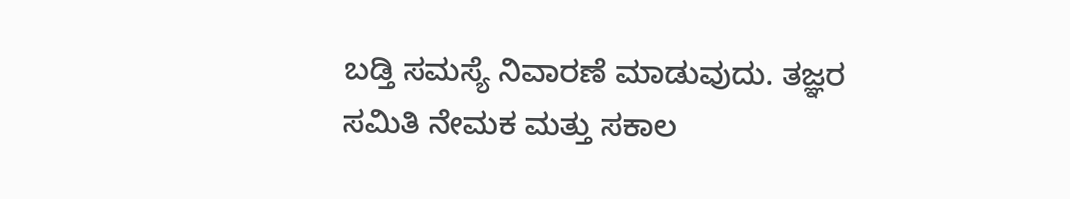ಬಡ್ತಿ ಸಮಸ್ಯೆ ನಿವಾರಣೆ ಮಾಡುವುದು. ತಜ್ಞರ ಸಮಿತಿ ನೇಮಕ ಮತ್ತು ಸಕಾಲ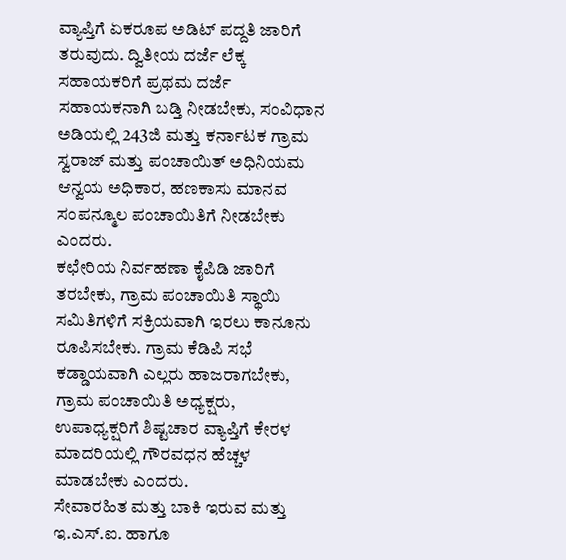ವ್ಯಾಪ್ತಿಗೆ ಏಕರೂಪ ಅಡಿಟ್ ಪದ್ದತಿ ಜಾರಿಗೆ ತರುವುದು. ದ್ವಿತೀಯ ದರ್ಜೆ ಲೆಕ್ಕ ಸಹಾಯಕರಿಗೆ ಪ್ರಥಮ ದರ್ಜೆ ಸಹಾಯಕನಾಗಿ ಬಡ್ತಿ ನೀಡಬೇಕು, ಸಂವಿಧಾನ ಅಡಿಯಲ್ಲಿ 243ಜಿ ಮತ್ತು ಕರ್ನಾಟಕ ಗ್ರಾಮ ಸ್ವರಾಜ್ ಮತ್ತು ಪಂಚಾಯಿತ್ ಅಧಿನಿಯಮ ಆನ್ವಯ ಅಧಿಕಾರ, ಹಣಕಾಸು ಮಾನವ ಸಂಪನ್ಮೂಲ ಪಂಚಾಯಿತಿಗೆ ನೀಡಬೇಕು ಎಂದರು.
ಕಛೇರಿಯ ನಿರ್ವಹಣಾ ಕೈಪಿಡಿ ಜಾರಿಗೆ ತರಬೇಕು, ಗ್ರಾಮ ಪಂಚಾಯಿತಿ ಸ್ಥಾಯಿ ಸಮಿತಿಗಳಿಗೆ ಸಕ್ರಿಯವಾಗಿ ಇರಲು ಕಾನೂನು ರೂಪಿಸಬೇಕು. ಗ್ರಾಮ ಕೆಡಿಪಿ ಸಭೆ ಕಡ್ಡಾಯವಾಗಿ ಎಲ್ಲರು ಹಾಜರಾಗಬೇಕು, ಗ್ರಾಮ ಪಂಚಾಯಿತಿ ಅಧ್ಯಕ್ಷರು, ಉಪಾಧ್ಯಕ್ಷರಿಗೆ ಶಿಷ್ಟಚಾರ ವ್ಯಾಪ್ತಿಗೆ ಕೇರಳ ಮಾದರಿಯಲ್ಲಿ ಗೌರವಧನ ಹೆಚ್ಚಳ ಮಾಡಬೇಕು ಎಂದರು.
ಸೇವಾರಹಿತ ಮತ್ತು ಬಾಕಿ ಇರುವ ಮತ್ತು ಇ.ಎಸ್.ಐ. ಹಾಗೂ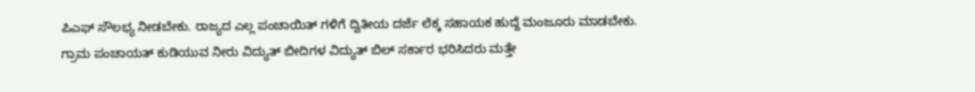ಪಿಎಫ್ ಸೌಲಭ್ಯ ನೀಡಬೇಕು. ರಾಜ್ಯದ ಎಲ್ಲ ಪಂಚಾಯಿತ್ ಗಳಿಗೆ ದ್ವಿತೀಯ ದರ್ಜೆ ಲೆಕ್ಕ ಸಹಾಯಕ ಹುದ್ದೆ ಮಂಜೂರು ಮಾಡಬೇಕು. ಗ್ರಾಮ ಪಂಚಾಯತ್ ಕುಡಿಯುವ ನೀರು ವಿದ್ಯುತ್ ಬೀದಿಗಳ ವಿದ್ಯುತ್ ಬಿಲ್ ಸರ್ಕಾರ ಭರಿಸಿದರು ಮತ್ತೇ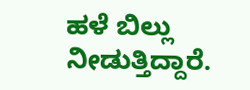ಹಳೆ ಬಿಲ್ಲು ನೀಡುತ್ತಿದ್ದಾರೆ.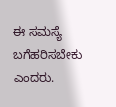ಈ ಸಮಸ್ಯೆ ಬಗೆಹರಿಸಬೇಕು ಎಂದರು.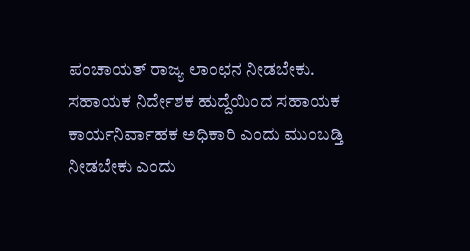ಪಂಚಾಯತ್ ರಾಜ್ಯ ಲಾಂಛನ ನೀಡಬೇಕು. ಸಹಾಯಕ ನಿರ್ದೇಶಕ ಹುದ್ದೆಯಿಂದ ಸಹಾಯಕ ಕಾರ್ಯನಿರ್ವಾಹಕ ಅಧಿಕಾರಿ ಎಂದು ಮುಂಬಡ್ತಿ ನೀಡಬೇಕು ಎಂದು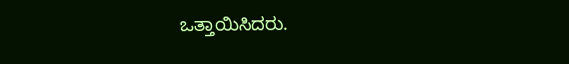ಒತ್ತಾಯಿಸಿದರು.